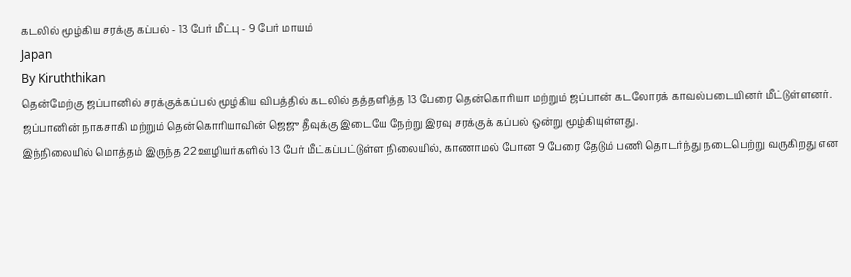கடலில் மூழ்கிய சரக்கு கப்பல் - 13 பேர் மீட்பு - 9 பேர் மாயம்
Japan
By Kiruththikan
தென்மேற்கு ஜப்பானில் சரக்குக்கப்பல் மூழ்கிய விபத்தில் கடலில் தத்தளித்த 13 பேரை தென்கொரியா மற்றும் ஜப்பான் கடலோரக் காவல்படையினர் மீட்டுள்ளனர்.
ஜப்பானின் நாகசாகி மற்றும் தென்கொரியாவின் ஜெஜு தீவுக்கு இடையே நேற்று இரவு சரக்குக் கப்பல் ஒன்று மூழ்கியுள்ளது.
இந்நிலையில் மொத்தம் இருந்த 22 ஊழியர்களில் 13 பேர் மீட்கப்பட்டுள்ள நிலையில், காணாமல் போன 9 பேரை தேடும் பணி தொடர்ந்து நடைபெற்று வருகிறது என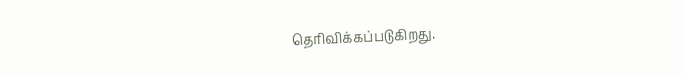தெரிவிக்கப்படுகிறது.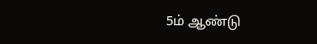5ம் ஆண்டு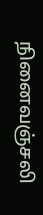நினைவஞ்சலி